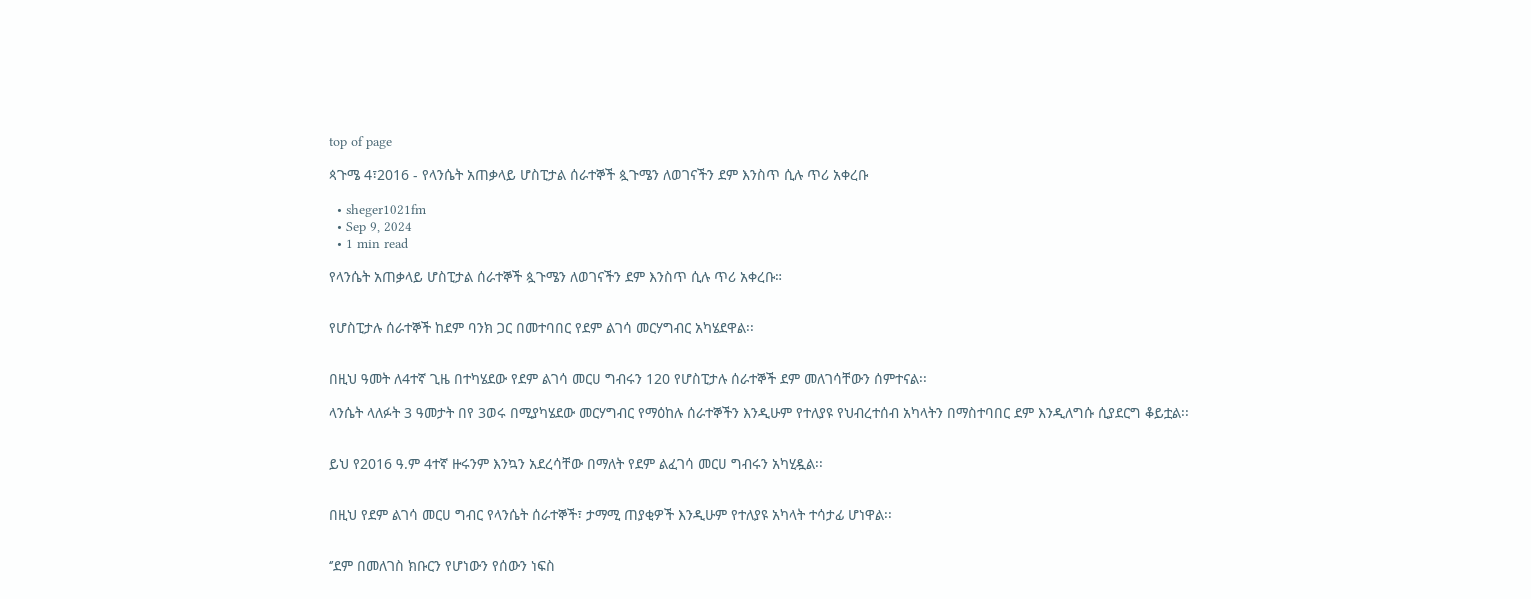top of page

ጳጉሜ 4፣2016 - የላንሴት አጠቃላይ ሆስፒታል ሰራተኞች ጷጉሜን ለወገናችን ደም እንስጥ ሲሉ ጥሪ አቀረቡ

  • sheger1021fm
  • Sep 9, 2024
  • 1 min read

የላንሴት አጠቃላይ ሆስፒታል ሰራተኞች ጷጉሜን ለወገናችን ደም እንስጥ ሲሉ ጥሪ አቀረቡ።


የሆስፒታሉ ሰራተኞች ከደም ባንክ ጋር በመተባበር የደም ልገሳ መርሃግብር አካሄደዋል፡፡


በዚህ ዓመት ለ4ተኛ ጊዜ በተካሄደው የደም ልገሳ መርሀ ግብሩን 120 የሆስፒታሉ ሰራተኞች ደም መለገሳቸውን ሰምተናል፡፡

ላንሴት ላለፉት 3 ዓመታት በየ 3ወሩ በሚያካሄደው መርሃግብር የማዕከሉ ሰራተኞችን እንዲሁም የተለያዩ የህብረተሰብ አካላትን በማስተባበር ደም እንዲለግሱ ሲያደርግ ቆይቷል፡፡


ይህ የ2016 ዓ.ም 4ተኛ ዙሩንም እንኳን አደረሳቸው በማለት የደም ልፈገሳ መርሀ ግብሩን አካሂዷል፡፡


በዚህ የደም ልገሳ መርሀ ግብር የላንሴት ሰራተኞች፣ ታማሚ ጠያቂዎች እንዲሁም የተለያዩ አካላት ተሳታፊ ሆነዋል፡፡


‘’ደም በመለገስ ክቡርን የሆነውን የሰውን ነፍስ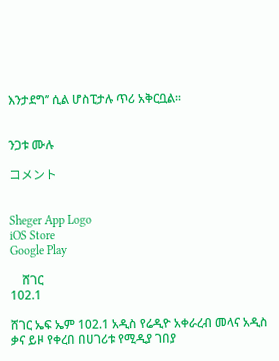እንታደግ’’ ሲል ሆስፒታሉ ጥሪ አቅርቧል፡፡


ንጋቱ ሙሉ

コメント


Sheger App Logo
iOS Store
Google Play

    ሸገር
102.1

ሸገር ኤፍ ኤም 102.1 አዲስ የሬዲዮ አቀራረብ መላና አዲስ ቃና ይዞ የቀረበ በሀገሪቱ የሚዲያ ገበያ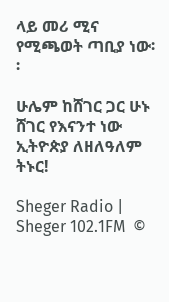ላይ መሪ ሚና የሚጫወት ጣቢያ ነው፡፡

ሁሌም ከሸገር ጋር ሁኑ
ሸገር የእናንተ ነው
ኢትዮጵያ ለዘለዓለም ትኑር!

Sheger Radio | Sheger 102.1FM  ©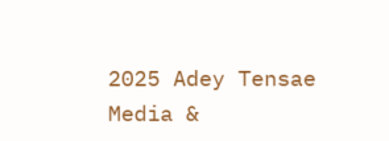2025 Adey Tensae Media &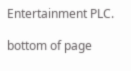Entertainment PLC.

bottom of page